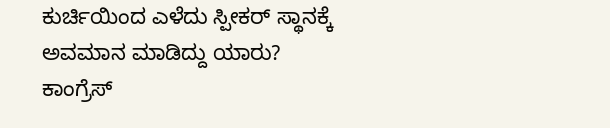ಕುರ್ಚಿಯಿಂದ ಎಳೆದು ಸ್ಪೀಕರ್ ಸ್ಥಾನಕ್ಕೆ ಅವಮಾನ ಮಾಡಿದ್ದು ಯಾರು? ಕಾಂಗ್ರೆಸ್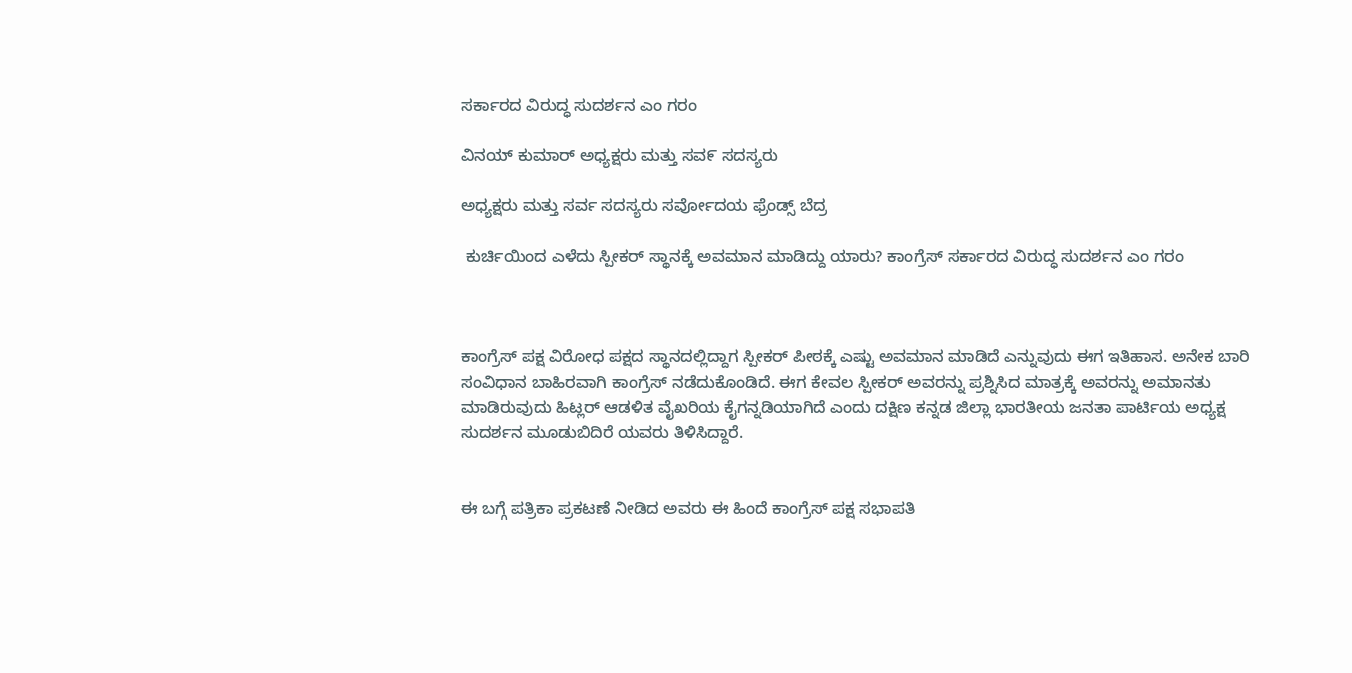ಸರ್ಕಾರದ ವಿರುದ್ಧ ಸುದರ್ಶನ ಎಂ ಗರಂ

ವಿನಯ್ ಕುಮಾರ್ ಅಧ್ಯಕ್ಷರು ಮತ್ತು ಸವ೯ ಸದಸ್ಯರು

ಅಧ್ಯಕ್ಷರು ಮತ್ತು ಸರ್ವ ಸದಸ್ಯರು ಸರ್ವೋದಯ ಫ್ರೆಂಡ್ಸ್ ಬೆದ್ರ

 ಕುರ್ಚಿಯಿಂದ ಎಳೆದು ಸ್ಪೀಕರ್ ಸ್ಥಾನಕ್ಕೆ ಅವಮಾನ ಮಾಡಿದ್ದು ಯಾರು? ಕಾಂಗ್ರೆಸ್ ಸರ್ಕಾರದ ವಿರುದ್ಧ ಸುದರ್ಶನ ಎಂ ಗರಂ



ಕಾಂಗ್ರೆಸ್ ಪಕ್ಷ ವಿರೋಧ ಪಕ್ಷದ ಸ್ಥಾನದಲ್ಲಿದ್ದಾಗ ಸ್ಪೀಕರ್ ಪೀಠಕ್ಕೆ ಎಷ್ಟು ಅವಮಾನ ಮಾಡಿದೆ ಎನ್ನುವುದು ಈಗ ಇತಿಹಾಸ. ಅನೇಕ ಬಾರಿ ಸಂವಿಧಾನ ಬಾಹಿರವಾಗಿ ಕಾಂಗ್ರೆಸ್ ನಡೆದುಕೊಂಡಿದೆ. ಈಗ ಕೇವಲ ಸ್ಪೀಕರ್ ಅವರನ್ನು ಪ್ರಶ್ನಿಸಿದ ಮಾತ್ರಕ್ಕೆ ಅವರನ್ನು ಅಮಾನತು ಮಾಡಿರುವುದು ಹಿಟ್ಲರ್ ಆಡಳಿತ ವೈಖರಿಯ ಕೈಗನ್ನಡಿಯಾಗಿದೆ ಎಂದು ದಕ್ಷಿಣ ಕನ್ನಡ ಜಿಲ್ಲಾ ಭಾರತೀಯ ಜನತಾ ಪಾರ್ಟಿಯ ಅಧ್ಯಕ್ಷ ಸುದರ್ಶನ ಮೂಡುಬಿದಿರೆ ಯವರು ತಿಳಿಸಿದ್ದಾರೆ.


ಈ ಬಗ್ಗೆ ಪತ್ರಿಕಾ ಪ್ರಕಟಣೆ ನೀಡಿದ ಅವರು ಈ ಹಿಂದೆ ಕಾಂಗ್ರೆಸ್ ಪಕ್ಷ ಸಭಾಪತಿ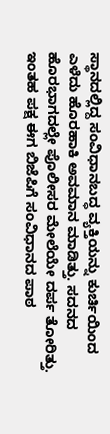ಸ್ಥಾನದಲ್ಲಿದ್ದ ಸಂವಿಧಾನಬದ್ಧ ವ್ಯಕ್ತಿಯನ್ನು ಕುರ್ಚಿಯಿಂದ ಎಳೆದು ಹೊರಹಾಕಿ ಅವಮಾನ ಮಾಡಿತ್ತು. ಸದನದ ಹೊರಭಾಗದಲ್ಲೇ ಪೊಲೀಸರ ಮೇಲೆಯೇ ದರ್ಪ ತೋರಿತ್ತು. ಇಂತಹ ಪಕ್ಷ ಈಗ ಬಿಜೆಪಿಗೆ ಸಂವಿಧಾನದ ಪಾಠ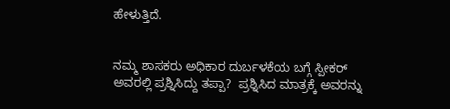ಹೇಳುತ್ತಿದೆ.


ನಮ್ಮ ಶಾಸಕರು ಅಧಿಕಾರ ದುರ್ಬಳಕೆಯ ಬಗ್ಗೆ ಸ್ಪೀಕರ್ ಅವರಲ್ಲಿ ಪ್ರಶ್ನಿಸಿದ್ದು ತಪ್ಪಾ?  ಪ್ರಶ್ನಿಸಿದ ಮಾತ್ರಕ್ಕೆ ಅವರನ್ನು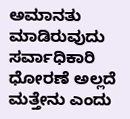ಅಮಾನತು ಮಾಡಿರುವುದು ಸರ್ವಾಧಿಕಾರಿ ಧೋರಣೆ ಅಲ್ಲದೆ ಮತ್ತೇನು ಎಂದು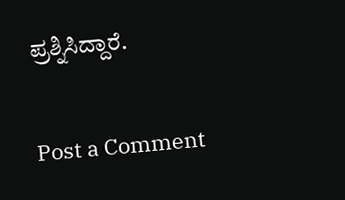ಪ್ರಶ್ನಿಸಿದ್ದಾರೆ.

Post a Comment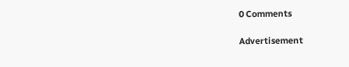0 Comments

Advertisement